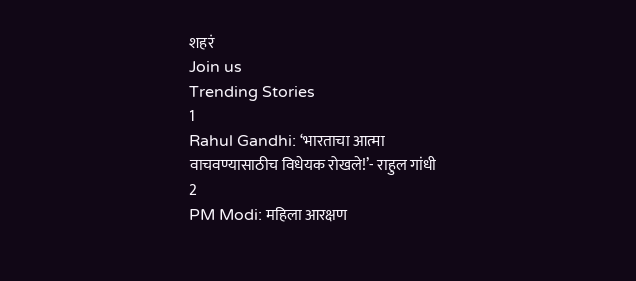शहरं
Join us
Trending Stories
1
Rahul Gandhi: ‘भारताचा आत्मा वाचवण्यासाठीच विधेयक रोखले!’- राहुल गांधी
2
PM Modi: महिला आरक्षण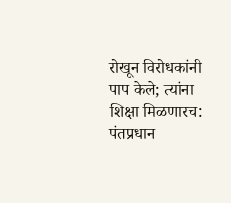रोखून विरोधकांनी पाप केले; त्यांना शिक्षा मिळणारच: पंतप्रधान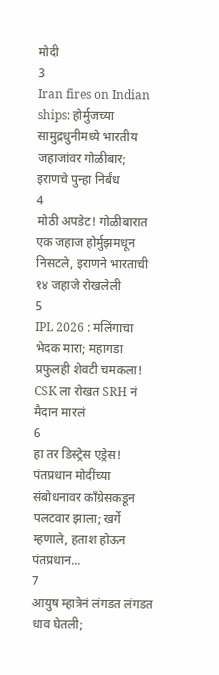मोदी
3
Iran fires on Indian ships: होर्मुजच्या सामुद्रधुनीमध्ये भारतीय जहाजांवर गोळीबार; इराणचे पुन्हा निर्बंध
4
मोठी अपडेट! गोळीबारात एक जहाज होर्मुझमधून निसटले, इराणने भारताची १४ जहाजे रोखलेली
5
IPL 2026 : मलिंगाचा भेदक मारा; महागडा प्रफुलही शेवटी चमकला! CSK ला रोखत SRH नं मैदान मारलं
6
हा तर डिस्ट्रेस एड्रेस! पंतप्रधान मोदींच्या संबोधनावर काँग्रेसकडून पलटवार झाला; खर्गे म्हणाले, हताश होऊन पंतप्रधान...
7
आयुष म्हात्रेनं लंगडत लंगडत धाव घेतली;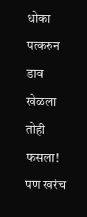धोका पत्करुन डाव खेळला तोही फसला! पण खरंच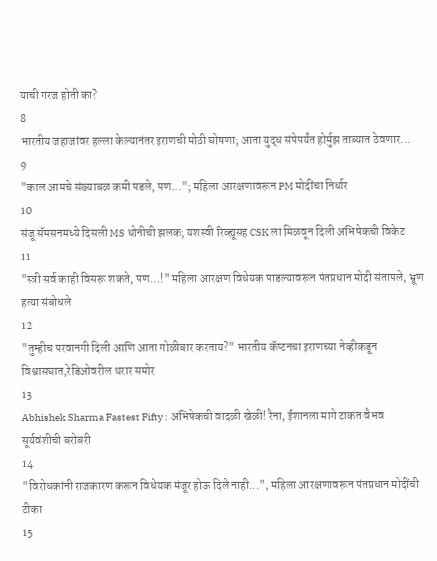याची गरज होती का?
8
भारतीय जहाजांवर हल्ला केल्यानंतर इराणची मोठी घोषणा; आता युद्ध संपेपर्यंत होर्मुझ ताब्यात ठेवणार...
9
"काल आमचे संख्याबळ कमी पडले, पण..."; महिला आरक्षणावरून PM मोदींचा निर्धार
10
संजू सॅमसनमध्ये दिसली MS धोनीची झलक; यशस्वी रिव्ह्यूसह CSK ला मिळवून दिली अभिषेकची विकेट
11
"स्त्री सर्व काही विसरू शकते, पण...!" महिला आरक्षण विधेयक पाडल्यावरून पंतप्रधान मोदी संतापले, भ्रूण हत्या संबोधले
12
"तुम्हीच परवानगी दिली आणि आता गोळीबार करताय?" भारतीय कॅप्टनचा इराणच्या नेव्हीकडून विश्वासघात,रेडिओवरील थरार समोर
13
Abhishek Sharma Fastest Fifty : अभिषेकची वादळी खेळी! रैना, ईशानला मागे टाकत वैभव सूर्यवंशीची बरोबरी
14
"विरोधकांनी राजकारण करून विधेयक मंजूर होऊ दिले नाही...", महिला आरक्षणावरून पंतप्रधान मोदींची टीका
15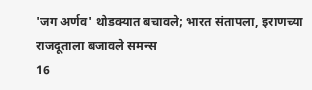'जग अर्णव' थोडक्यात बचावले; भारत संतापला, इराणच्या राजदूताला बजावले समन्स
16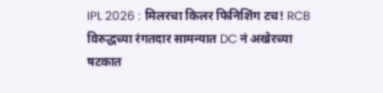IPL 2026 : मिलरचा किलर फिनिशिंग टच! RCB विरुद्धच्या रंगतदार सामन्यात DC नं अखेरच्या षटकात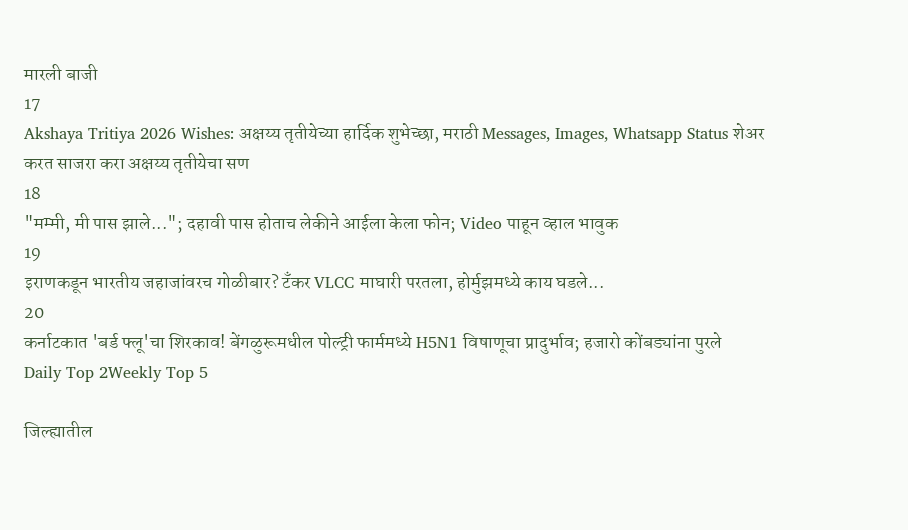मारली बाजी
17
Akshaya Tritiya 2026 Wishes: अक्षय्य तृतीयेच्या हार्दिक शुभेच्छा, मराठी Messages, Images, Whatsapp Status शेअर करत साजरा करा अक्षय्य तृतीयेचा सण
18
"मम्मी, मी पास झाले..."; दहावी पास होताच लेकीने आईला केला फोन; Video पाहून व्हाल भावुक
19
इराणकडून भारतीय जहाजांवरच गोळीबार? टँकर VLCC माघारी परतला, होर्मुझमध्ये काय घडले...
20
कर्नाटकात 'बर्ड फ्लू'चा शिरकाव! बेंगळुरूमधील पोल्ट्री फार्ममध्ये H5N1 विषाणूचा प्रादुर्भाव; हजारो कोंबड्यांना पुरले
Daily Top 2Weekly Top 5

जिल्ह्यातील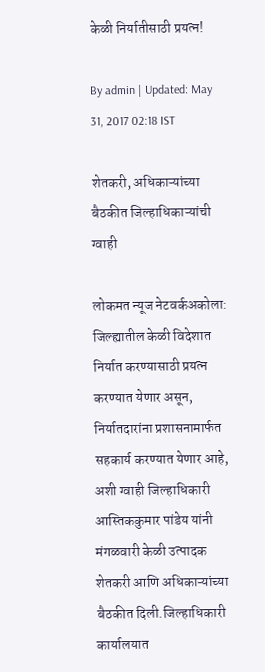केळी निर्यातीसाठी प्रयत्न!

By admin | Updated: May 31, 2017 02:18 IST

शेतकरी, अधिकाऱ्यांच्या बैठकीत जिल्हाधिकाऱ्यांची ग्वाही

लोकमत न्यूज नेटवर्कअकोला: जिल्ह्यातील केळी विदेशात निर्यात करण्यासाठी प्रयत्न करण्यात येणार असून, निर्यातदारांना प्रशासनामार्फत सहकार्य करण्यात येणार आहे, अशी ग्वाही जिल्हाधिकारी आस्तिककुमार पांडेय यांनी मंगळवारी केळी उत्पादक शेतकरी आणि अधिकाऱ्यांच्या बैठकीत दिली.जिल्हाधिकारी कार्यालयात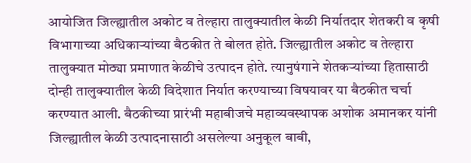आयोजित जिल्ह्यातील अकोट व तेल्हारा तालुक्यातील केळी निर्यातदार शेतकरी व कृषी विभागाच्या अधिकाऱ्यांच्या बैठकीत ते बोलत होते. जिल्ह्यातील अकोट व तेल्हारा तालुक्यात मोठ्या प्रमाणात केळीचे उत्पादन होते. त्यानुषंगाने शेतकऱ्यांच्या हितासाठी दोन्ही तालुक्यातील केळी विदेशात निर्यात करण्याच्या विषयावर या बैठकीत चर्चा करण्यात आली. बैठकीच्या प्रारंभी महाबीजचे महाव्यवस्थापक अशोक अमानकर यांनी जिल्ह्यातील केळी उत्पादनासाठी असलेल्या अनुकूल बाबी,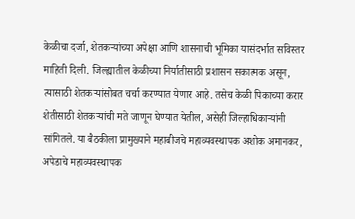केळीचा दर्जा, शेतकऱ्यांच्या अपेक्षा आणि शासनाची भूमिका यासंदर्भात सविस्तर माहिती दिली. जिल्ह्यातील केळीच्या निर्यातीसाठी प्रशासन सकात्मक असून, त्यासाठी शेतकऱ्यांसोबत चर्चा करण्यात येणार आहे. तसेच केळी पिकाच्या करार शेतीसाठी शेतकऱ्यांची मते जाणून घेण्यात येतील, असेही जिल्हाधिकाऱ्यांनी सांगितले. या बैठकीला प्रामुख्याने महाबीजचे महाव्यवस्थापक अशोक अमानकर, अपेडाचे महाव्यवस्थापक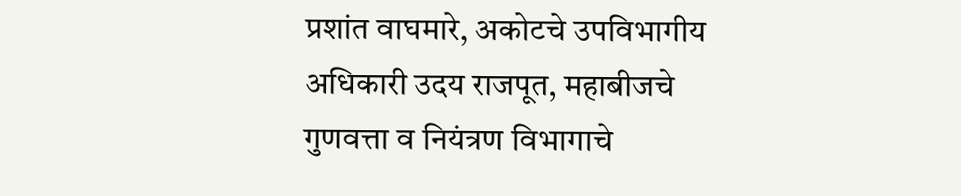प्रशांत वाघमारे, अकोटचे उपविभागीय अधिकारी उदय राजपूत, महाबीजचे गुणवत्ता व नियंत्रण विभागाचे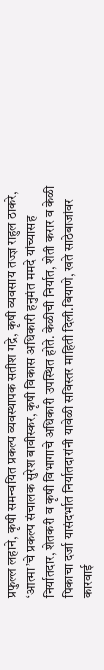प्रफुल्ल लहाने, कृषी समन्वयित प्रकल्प व्यवस्थापक सतीश गद्रे, कृषी व्यवसाय तज्ज्ञ राहुल ठाकरे, ‘आत्मा’चे प्रकल्प संचालक सुरेश बावीस्कर, कृषी विकास अधिकारी हनुमंत ममदे यांच्यासह निर्यातदार, शेतकरी व कृषी विभागाचे अधिकारी उपस्थित होते. केळीची निर्यात, शेती करार व केळी पिकाचा दर्जा यासंदर्भात निर्यातदारांनी यावेळी सविस्तर माहिती दिली.बियाणे, खते साठेबाजांवर कारवाई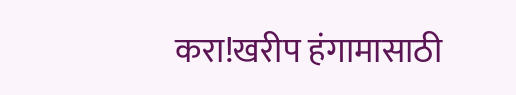करा!खरीप हंगामासाठी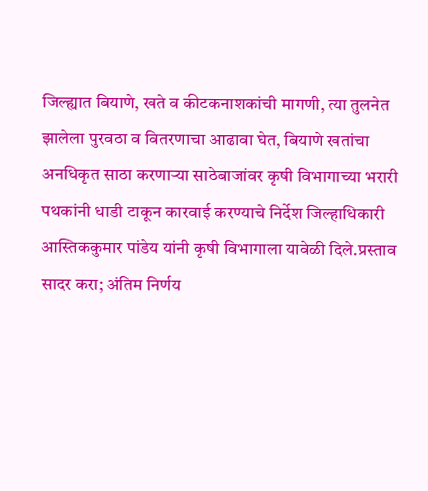जिल्ह्यात बियाणे, खते व कीटकनाशकांची मागणी, त्या तुलनेत झालेला पुरवठा व वितरणाचा आढावा घेत, बियाणे खतांचा अनधिकृत साठा करणाऱ्या साठेबाजांवर कृषी विभागाच्या भरारी पथकांनी धाडी टाकून कारवाई करण्याचे निर्देश जिल्हाधिकारी आस्तिककुमार पांडेय यांनी कृषी विभागाला यावेळी दिले.प्रस्ताव सादर करा; अंतिम निर्णय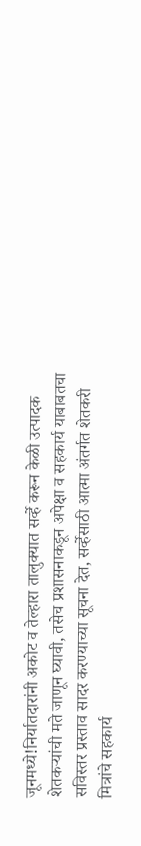जूनमध्ये!निर्यातदारांनी अकोट व तेल्हारा तालुक्यात सर्व्हे करून केळी उत्पादक शेतकऱ्यांची मते जाणून घ्यावी, तसेच प्रशासनाकडून अपेक्षा व सहकार्य याबाबतचा सविस्तर प्रस्ताव सादर करण्याच्या सूचना देत, सर्व्हेसाठी आत्मा अंतर्गत शेतकरी मित्रांचे सहकार्य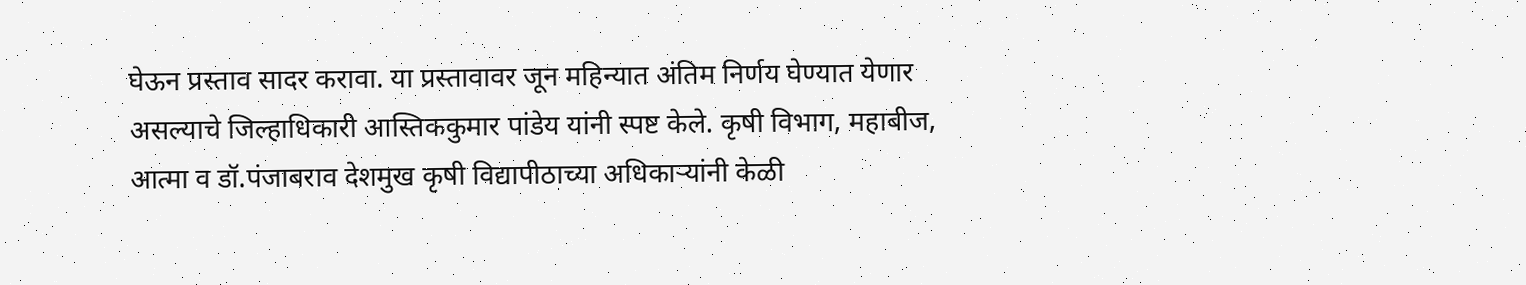घेऊन प्रस्ताव सादर करावा. या प्रस्तावावर जून महिन्यात अंतिम निर्णय घेण्यात येणार असल्याचे जिल्हाधिकारी आस्तिककुमार पांडेय यांनी स्पष्ट केले. कृषी विभाग, महाबीज, आत्मा व डॉ.पंजाबराव देशमुख कृषी विद्यापीठाच्या अधिकाऱ्यांनी केळी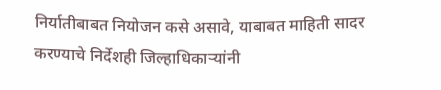निर्यातीबाबत नियोजन कसे असावे, याबाबत माहिती सादर करण्याचे निर्देशही जिल्हाधिकाऱ्यांनी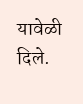यावेळी दिले.